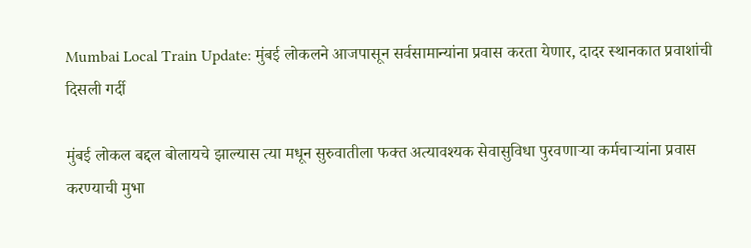Mumbai Local Train Update: मुंबई लोकलने आजपासून सर्वसामान्यांना प्रवास करता येणार, दादर स्थानकात प्रवाशांची दिसली गर्दी

मुंबई लोकल बद्दल बोलायचे झाल्यास त्या मधून सुरुवातीला फक्त अत्यावश्यक सेवासुविधा पुरवणाऱ्या कर्मचाऱ्यांना प्रवास करण्याची मुभा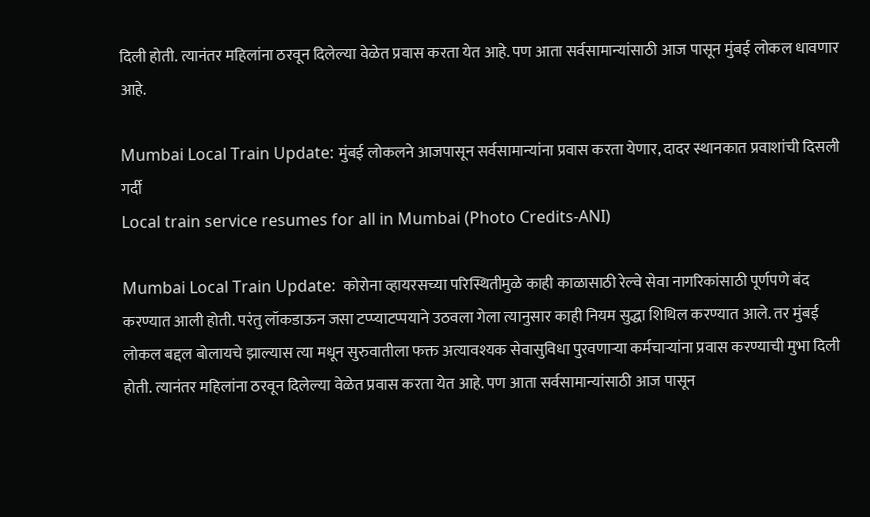दिली होती. त्यानंतर महिलांना ठरवून दिलेल्या वेळेत प्रवास करता येत आहे. पण आता सर्वसामान्यांसाठी आज पासून मुंबई लोकल धावणार आहे.

Mumbai Local Train Update: मुंबई लोकलने आजपासून सर्वसामान्यांना प्रवास करता येणार, दादर स्थानकात प्रवाशांची दिसली गर्दी
Local train service resumes for all in Mumbai (Photo Credits-ANI)

Mumbai Local Train Update:  कोरोना व्हायरसच्या परिस्थितीमुळे काही काळासाठी रेल्वे सेवा नागरिकांसाठी पूर्णपणे बंद करण्यात आली होती. परंतु लॉकडाऊन जसा टप्प्याटप्पयाने उठवला गेला त्यानुसार काही नियम सुद्धा शिथिल करण्यात आले. तर मुंबई लोकल बद्दल बोलायचे झाल्यास त्या मधून सुरुवातीला फक्त अत्यावश्यक सेवासुविधा पुरवणाऱ्या कर्मचाऱ्यांना प्रवास करण्याची मुभा दिली होती. त्यानंतर महिलांना ठरवून दिलेल्या वेळेत प्रवास करता येत आहे. पण आता सर्वसामान्यांसाठी आज पासून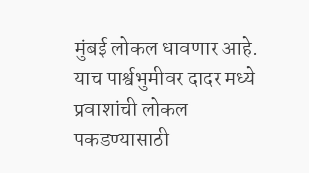मुंबई लोकल धावणार आहे. याच पार्श्वभुमीवर दादर मध्ये प्रवाशांची लोकल पकडण्यासाठी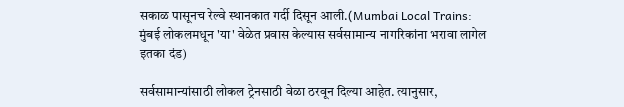सकाळ पासूनच रेल्वे स्थानकात गर्दी दिसून आली.(Mumbai Local Trains: मुंबई लोकलमधून 'या' वेळेत प्रवास केल्यास सर्वसामान्य नागरिकांना भरावा लागेल इतका दंड)

सर्वसामान्यांसाठी लोकल ट्रेनसाठी वेळा ठरवून दिल्या आहेत. त्यानुसार,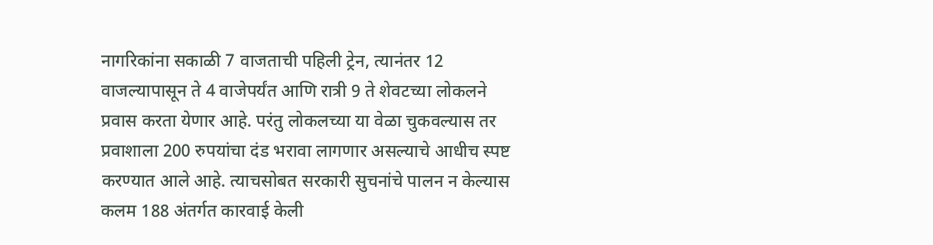नागरिकांना सकाळी 7 वाजताची पहिली ट्रेन, त्यानंतर 12 वाजल्यापासून ते 4 वाजेपर्यंत आणि रात्री 9 ते शेवटच्या लोकलने प्रवास करता येणार आहे. परंतु लोकलच्या या वेळा चुकवल्यास तर प्रवाशाला 200 रुपयांचा दंड भरावा लागणार असल्याचे आधीच स्पष्ट करण्यात आले आहे. त्याचसोबत सरकारी सुचनांचे पालन न केल्यास कलम 188 अंतर्गत कारवाई केली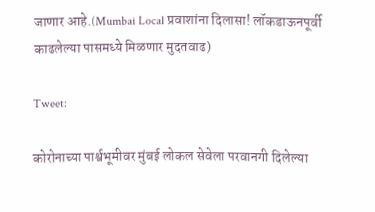जाणार आहे.(Mumbai Local प्रवाशांना दिलासा! लॉकडाऊनपूर्वी काढलेल्या पासमध्ये मिळणार मुदतवाढ)

Tweet:

कोरोनाच्या पार्श्वभूमीवर मुंबई लोकल सेवेला परवानगी दिलेल्या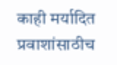काही मर्यादित प्रवाशांसाठीच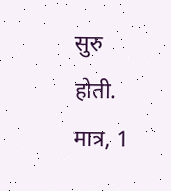सुरु होती. मात्र, 1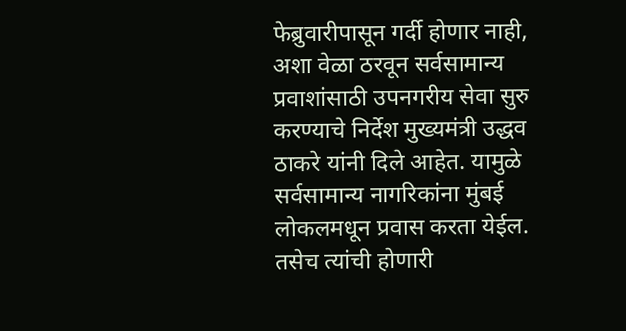फेब्रुवारीपासून गर्दी होणार नाही, अशा वेळा ठरवून सर्वसामान्य प्रवाशांसाठी उपनगरीय सेवा सुरु करण्याचे निर्देश मुख्यमंत्री उद्धव ठाकरे यांनी दिले आहेत. यामुळे सर्वसामान्य नागरिकांना मुंबई लोकलमधून प्रवास करता येईल. तसेच त्यांची होणारी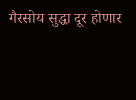गैरसोय सुद्धा दूर होणार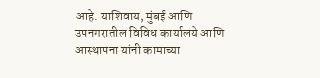आहे. याशिवाय, मुंबई आणि उपनगरातील विविध कार्यालये आणि आस्थापना यांनी कामाच्या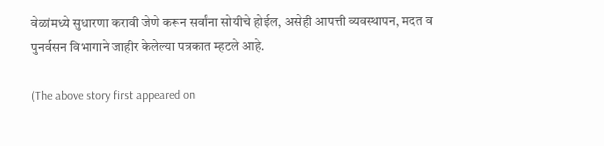वेळांमध्ये सुधारणा करावी जेणे करून सर्वांना सोयीचे होईल, असेही आपत्ती व्यवस्थापन, मदत व पुनर्वसन विभागाने जाहीर केलेल्या पत्रकात म्हटले आहे.

(The above story first appeared on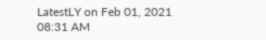LatestLY on Feb 01, 2021 08:31 AM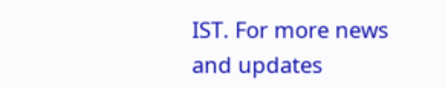IST. For more news and updates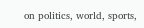on politics, world, sports,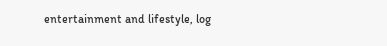entertainment and lifestyle, log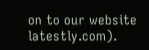on to our website latestly.com).